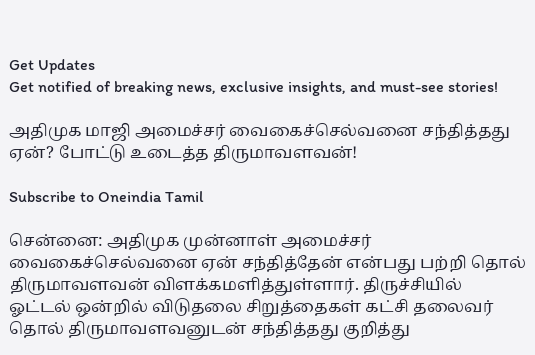Get Updates
Get notified of breaking news, exclusive insights, and must-see stories!

அதிமுக மாஜி அமைச்சர் வைகைச்செல்வனை சந்தித்தது ஏன்? போட்டு உடைத்த திருமாவளவன்!

Subscribe to Oneindia Tamil

சென்னை: அதிமுக முன்னாள் அமைச்சர் வைகைச்செல்வனை ஏன் சந்தித்தேன் என்பது பற்றி தொல் திருமாவளவன் விளக்கமளித்துள்ளார். திருச்சியில் ஓட்டல் ஒன்றில் விடுதலை சிறுத்தைகள் கட்சி தலைவர் தொல் திருமாவளவனுடன் சந்தித்தது குறித்து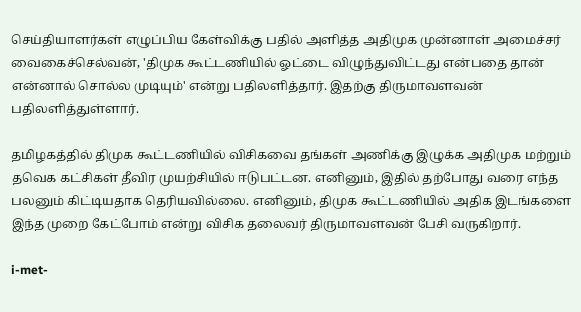செய்தியாளர்கள் எழுப்பிய கேள்விக்கு பதில் அளித்த அதிமுக முன்னாள் அமைச்சர் வைகைச்செல்வன், 'திமுக கூட்டணியில் ஓட்டை விழுந்துவிட்டது என்பதை தான் என்னால் சொல்ல முடியும்' என்று பதிலளித்தார். இதற்கு திருமாவளவன் பதிலளித்துள்ளார்.

தமிழகத்தில் திமுக கூட்டணியில் விசிகவை தங்கள் அணிக்கு இழுக்க அதிமுக மற்றும் தவெக கட்சிகள் தீவிர முயற்சியில் ஈடுபட்டன. எனினும், இதில் தற்போது வரை எந்த பலனும் கிட்டியதாக தெரியவில்லை. எனினும், திமுக கூட்டணியில் அதிக இடங்களை இந்த முறை கேட்போம் என்று விசிக தலைவர் திருமாவளவன் பேசி வருகிறார்.

i-met-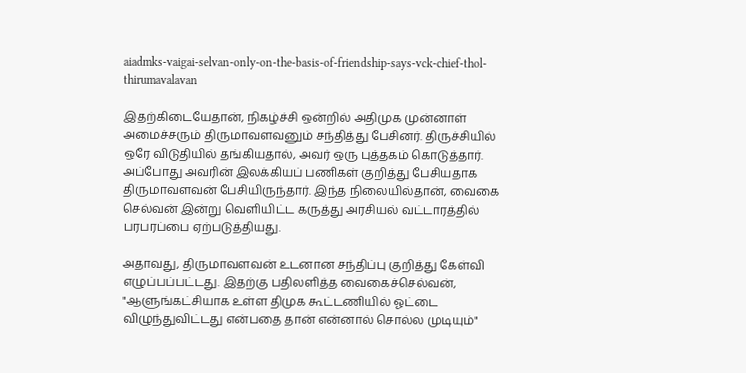aiadmks-vaigai-selvan-only-on-the-basis-of-friendship-says-vck-chief-thol-thirumavalavan

இதற்கிடையேதான், நிகழ்ச்சி ஒன்றில் அதிமுக முன்னாள் அமைச்சரும் திருமாவளவனும் சந்தித்து பேசினர். திருச்சியில் ஒரே விடுதியில் தங்கியதால், அவர் ஒரு புத்தகம் கொடுத்தார். அப்போது அவரின் இலக்கியப் பணிகள் குறித்து பேசியதாக திருமாவளவன் பேசியிருந்தார். இந்த நிலையில்தான், வைகை செல்வன் இன்று வெளியிட்ட கருத்து அரசியல் வட்டாரத்தில் பரபரப்பை ஏற்படுத்தியது.

அதாவது, திருமாவளவன் உடனான சந்திப்பு குறித்து கேள்வி எழுப்பப்பட்டது. இதற்கு பதிலளித்த வைகைச்செல்வன், "ஆளுங்கட்சியாக உள்ள திமுக கூட்டணியில் ஓட்டை விழுந்துவிட்டது என்பதை தான் என்னால் சொல்ல முடியும்"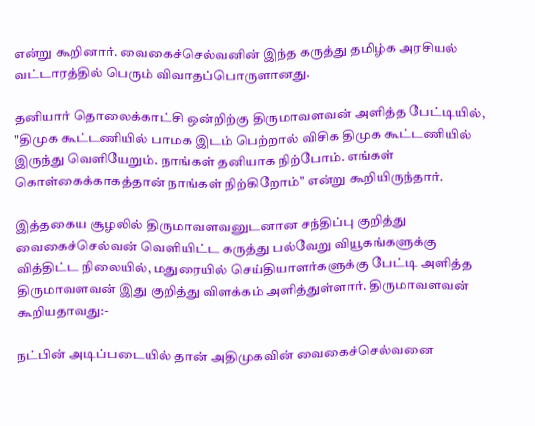என்று கூறினார். வைகைச்செல்வனின் இந்த கருத்து தமிழ்க அரசியல் வட்டாரத்தில் பெரும் விவாதப்பொருளானது.

தனியார் தொலைக்காட்சி ஒன்றிற்கு திருமாவளவன் அளித்த பேட்டியில், "திமுக கூட்டணியில் பாமக இடம் பெற்றால் விசிக திமுக கூட்டணியில் இருந்து வெளியேறும். நாங்கள் தனியாக நிற்போம். எங்கள் கொள்கைக்காகத்தான் நாங்கள் நிற்கிறோம்" என்று கூறியிருந்தார்.

இத்தகைய சூழலில் திருமாவளவனுடனான சந்திப்பு குறித்து வைகைச்செல்வன் வெளியிட்ட கருத்து பல்வேறு வியூகங்களுக்கு வித்திட்ட நிலையில், மதுரையில் செய்தியாளர்களுக்கு பேட்டி அளித்த திருமாவளவன் இது குறித்து விளக்கம் அளித்துள்ளார். திருமாவளவன் கூறியதாவது:-

நட்பின் அடிப்படையில் தான் அதிமுகவின் வைகைச்செல்வனை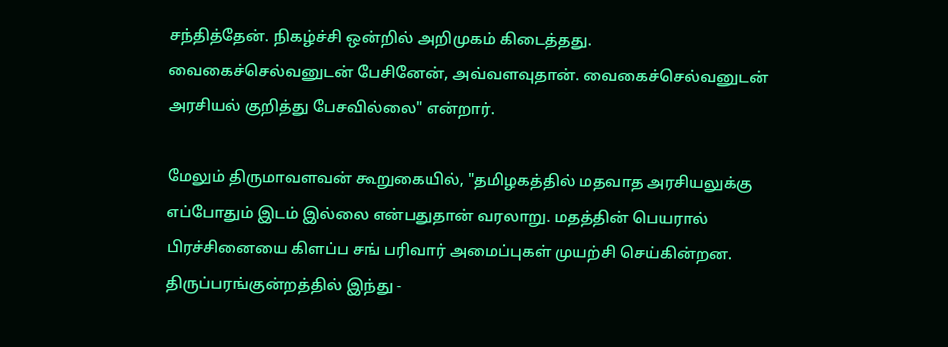சந்தித்தேன். நிகழ்ச்சி ஒன்றில் அறிமுகம் கிடைத்தது. வைகைச்செல்வனுடன் பேசினேன், அவ்வளவுதான். வைகைச்செல்வனுடன் அரசியல் குறித்து பேசவில்லை" என்றார்.

மேலும் திருமாவளவன் கூறுகையில், "தமிழகத்தில் மதவாத அரசியலுக்கு எப்போதும் இடம் இல்லை என்பதுதான் வரலாறு. மதத்தின் பெயரால் பிரச்சினையை கிளப்ப சங் பரிவார் அமைப்புகள் முயற்சி செய்கின்றன. திருப்பரங்குன்றத்தில் இந்து -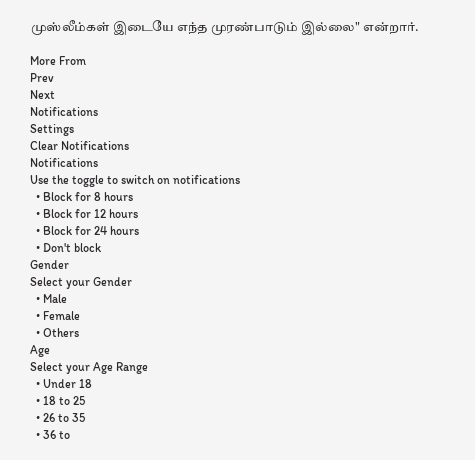முஸ்லீம்கள் இடையே எந்த முரண்பாடும் இல்லை" என்றார்.

More From
Prev
Next
Notifications
Settings
Clear Notifications
Notifications
Use the toggle to switch on notifications
  • Block for 8 hours
  • Block for 12 hours
  • Block for 24 hours
  • Don't block
Gender
Select your Gender
  • Male
  • Female
  • Others
Age
Select your Age Range
  • Under 18
  • 18 to 25
  • 26 to 35
  • 36 to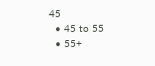45
  • 45 to 55
  • 55+